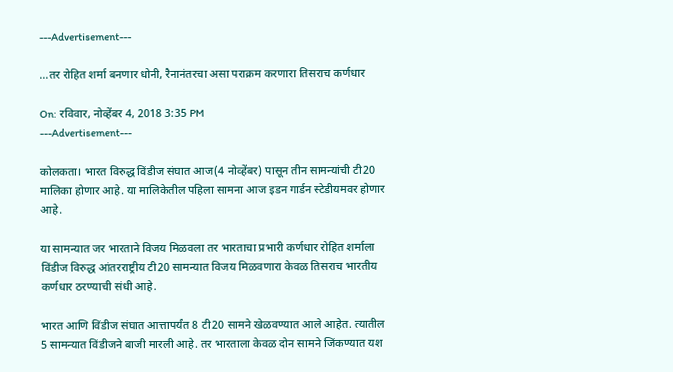---Advertisement---

…तर रोहित शर्मा बनणार धोनी, रैनानंतरचा असा पराक्रम करणारा तिसराच कर्णधार

On: रविवार, नोव्हेंबर 4, 2018 3:35 PM
---Advertisement---

कोलकता। भारत विरुद्ध विंडीज संघात आज(4 नोव्हेंबर) पासून तीन सामन्यांची टी20 मालिका होणार आहे. या मालिकेतील पहिला सामना आज इडन गार्डन स्टेडीयमवर होणार आहे.

या सामन्यात जर भारताने विजय मिळवला तर भारताचा प्रभारी कर्णधार रोहित शर्माला विंडीज विरुद्ध आंतरराष्ट्रीय टी20 सामन्यात विजय मिळवणारा केवळ तिसराच भारतीय कर्णधार ठरण्याची संधी आहे.

भारत आणि विंडीज संघात आत्तापर्यंत 8 टी20 सामने खेळवण्यात आले आहेत. त्यातील 5 सामन्यात विंडीजने बाजी मारली आहे. तर भारताला केवळ दोन सामने जिंकण्यात यश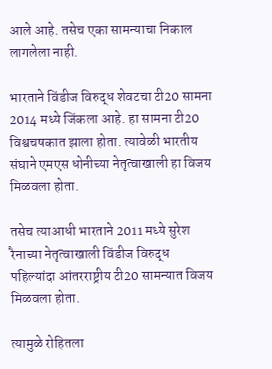आले आहे. तसेच एका सामन्याचा निकाल लागलेला नाही.

भारताने विंडीज विरुद्ध शेवटचा टी20 सामना 2014 मध्ये जिंकला आहे. हा सामना टी20 विश्वचषकात झाला होता. त्यावेळी भारतीय संघाने एमएस धोनीच्या नेतृत्वाखाली हा विजय मिळवला होता.

तसेच त्याआधी भारताने 2011 मध्ये सुरेश रैनाच्या नेतृत्वाखाली विंडीज विरुद्ध पहिल्यांदा आंतरराष्ट्रीय टी20 सामन्यात विजय मिळवला होता.

त्यामुळे रोहितला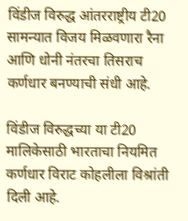विंडीज विरुद्ध आंतरराष्ट्रीय टी20 सामन्यात विजय मिळवणारा रैना आणि धोनी नंतरचा तिसराच कर्णधार बनण्याची संधी आहे.

विंडीज विरुद्धच्या या टी20 मालिकेसाठी भारताचा नियमित कर्णधार विराट कोहलीला विश्रांती दिली आहे.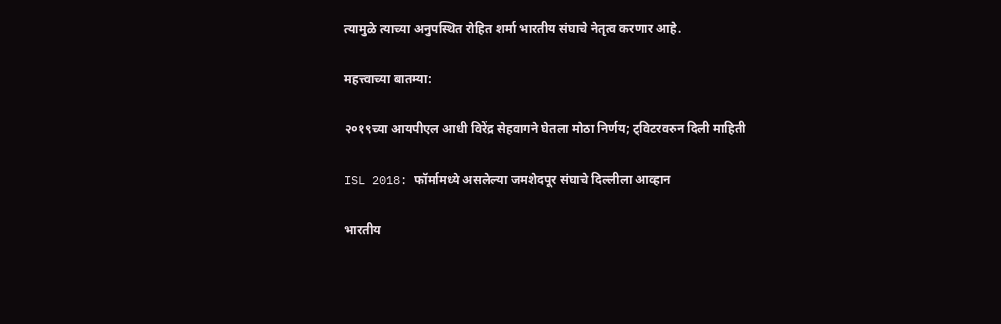त्यामुळे त्याच्या अनुपस्थित रोहित शर्मा भारतीय संघाचे नेतृत्व करणार आहे.

महत्त्वाच्या बातम्या:

२०१९च्या आयपीएल आधी विरेंद्र सेहवागने घेतला मोठा निर्णय; ट्विटरवरुन दिली माहिती

ISL 2018: फॉर्मामध्ये असलेल्या जमशेदपूर संघाचे दिल्लीला आव्हान

भारतीय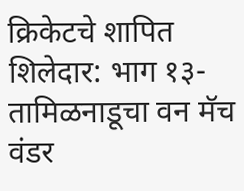क्रिकेटचे शापित शिलेदार: भाग १३- तामिळनाडूचा वन मॅच वंडर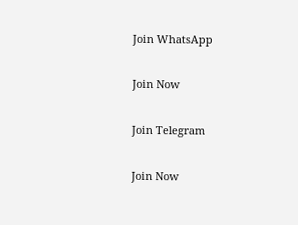Join WhatsApp

Join Now

Join Telegram

Join Now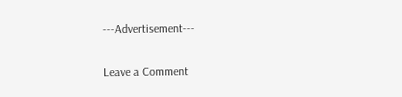---Advertisement---

Leave a Comment